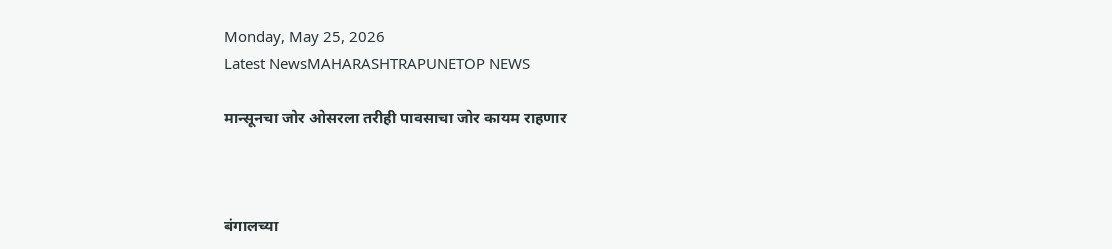Monday, May 25, 2026
Latest NewsMAHARASHTRAPUNETOP NEWS

मान्सूनचा जोर ओसरला तरीही पावसाचा जोर कायम राहणार



बंगालच्या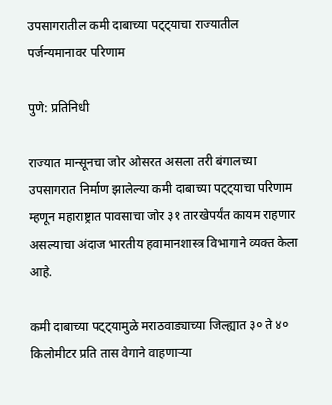उपसागरातील कमी दाबाच्या पट्ट्याचा राज्यातील पर्जन्यमानावर परिणाम

पुणे: प्रतिनिधी

राज्यात मान्सूनचा जोर ओसरत असला तरी बंगालच्या उपसागरात निर्माण झालेल्या कमी दाबाच्या पट्ट्याचा परिणाम म्हणून महाराष्ट्रात पावसाचा जोर ३१ तारखेपर्यंत कायम राहणार असल्याचा अंदाज भारतीय हवामानशास्त्र विभागाने व्यक्त केला आहे.

कमी दाबाच्या पट्ट्यामुळे मराठवाड्याच्या जिल्ह्यात ३० ते ४० किलोमीटर प्रति तास वेगाने वाहणाऱ्या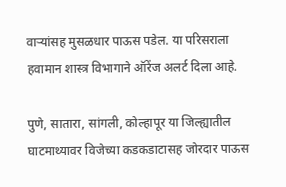वाऱ्यांसह मुसळधार पाऊस पडेल. या परिसराला हवामान शास्त्र विभागाने ऑरेंज अलर्ट दिला आहे.

पुणे, सातारा, सांगली, कोल्हापूर या जिल्ह्यातील घाटमाथ्यावर विजेच्या कडकडाटासह जोरदार पाऊस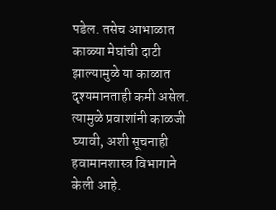पडेल. तसेच आभाळात काळ्या मेघांची दाटी झाल्यामुळे या काळात दृश्यमानताही कमी असेल. त्यामुळे प्रवाशांनी काळजी घ्यावी, अशी सूचनाही हवामानशास्त्र विभागाने केली आहे.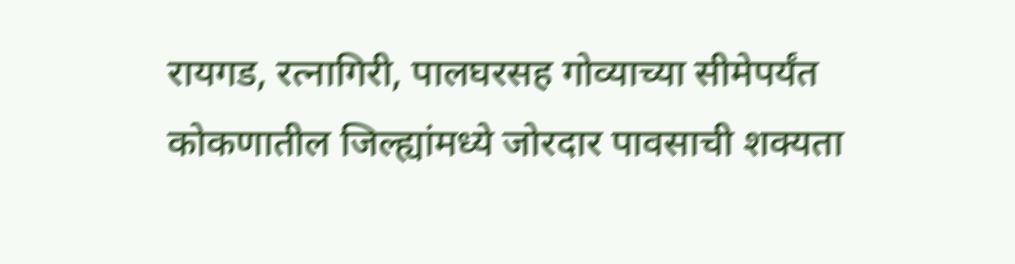रायगड, रत्नागिरी, पालघरसह गोव्याच्या सीमेपर्यंत कोकणातील जिल्ह्यांमध्ये जोरदार पावसाची शक्यता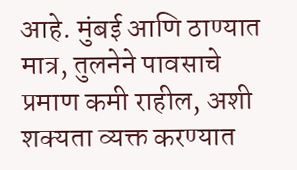आहे. मुंबई आणि ठाण्यात मात्र, तुलनेने पावसाचे प्रमाण कमी राहील, अशी शक्यता व्यक्त करण्यात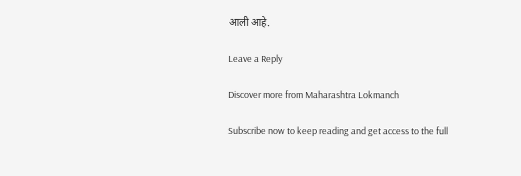आली आहे.

Leave a Reply

Discover more from Maharashtra Lokmanch

Subscribe now to keep reading and get access to the full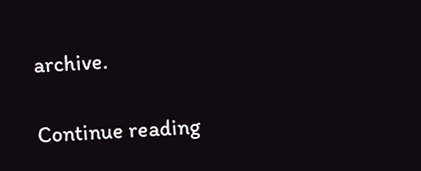archive.

Continue reading